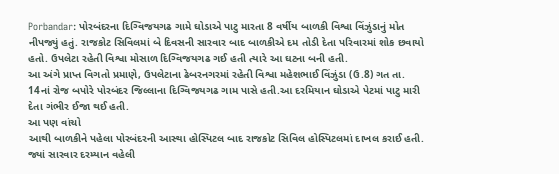Porbandar: પોરબંદરના દિગ્વિજયગઢ ગામે ઘોડાએ પાટુ મારતા 8 વર્ષીય બાળકી વિશ્વા વિંઝુંડાનું મોત નીપજ્યું હતું. રાજકોટ સિવિલમાં બે દિવસની સારવાર બાદ બાળકીએ દમ તોડી દેતા પરિવારમાં શોક છવાયો હતો. ઉપલેટા રહેતી વિશ્વા મોસાળ દિગ્વિજયગઢ ગઈ હતી ત્યારે આ ઘટના બની હતી.
આ અંગે પ્રાપ્ત વિગતો પ્રમાણે, ઉપલેટાના ઢેબરનગરમાં રહેતી વિશ્વા મહેશભાઈ વિંઝુંડા (ઉ.8) ગત તા. 14નાં રોજ બપોરે પોરબંદર જિલ્લાના દિગ્વિજયગઢ ગામ પાસે હતી.આ દરમિયાન ઘોડાએ પેટમાં પાટુ મારી દેતા ગંભીર ઈજા થઈ હતી.
આ પણ વાંચો
આથી બાળકીને પહેલા પોરબંદરની આસ્થા હોસ્પિટલ બાદ રાજકોટ સિવિલ હોસ્પિટલમાં દાખલ કરાઈ હતી. જ્યાં સારવાર દરમ્યાન વહેલી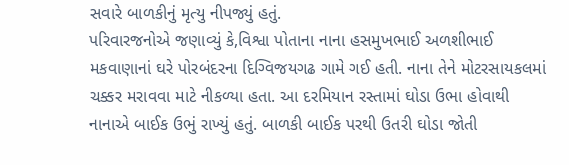સવારે બાળકીનું મૃત્યુ નીપજ્યું હતું.
પરિવારજનોએ જણાવ્યું કે,વિશ્વા પોતાના નાના હસમુખભાઈ અળશીભાઈ મકવાણાનાં ઘરે પોરબંદરના દિગ્વિજયગઢ ગામે ગઈ હતી. નાના તેને મોટરસાયકલમાં ચક્કર મરાવવા માટે નીકળ્યા હતા. આ દરમિયાન રસ્તામાં ઘોડા ઉભા હોવાથી નાનાએ બાઈક ઉભું રાખ્યું હતું. બાળકી બાઈક પરથી ઉતરી ઘોડા જોતી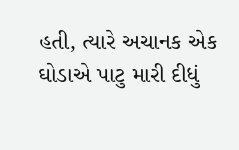હતી, ત્યારે અચાનક એક ઘોડાએ પાટુ મારી દીધું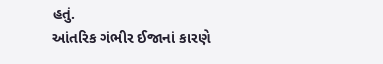હતું.
આંતરિક ગંભીર ઈજાનાં કારણે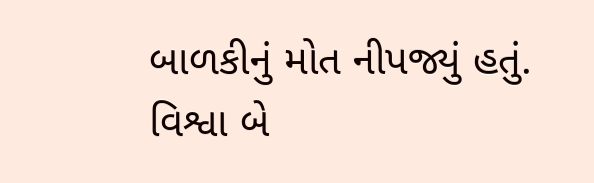બાળકીનું મોત નીપજ્યું હતું. વિશ્વા બે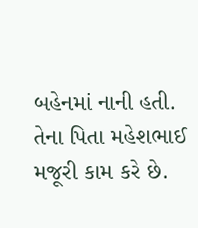બહેનમાં નાની હતી. તેના પિતા મહેશભાઈ મજૂરી કામ કરે છે.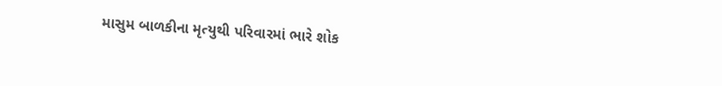માસુમ બાળકીના મૃત્યુથી પરિવારમાં ભારે શોક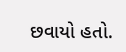છવાયો હતો.